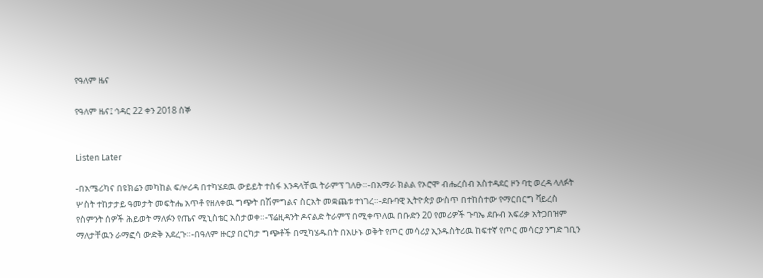የዓለም ዜና

የዓለም ዜና፤ ኅዳር 22 ቀን 2018 ሰኞ


Listen Later

-በአሜሪካና በዩክሬን መካከል ፍሎሪዳ በተካሄደዉ ውይይት ተስፋ እንዳላቸዉ ትራምፕ ገለፁ።-በአማራ ክልል የኦሮሞ ብሔረሰብ አስተዳደር ዞን ባቲ ወረዳ ላለፉት ሦስት ተከታታይ ዓመታት መፍትሔ አጥቶ የዘለቀዉ ግጭት በሽምግልና ስርአት መቋጨቱ ተነገረ።-ደቡባዊ ኢትዮጵያ ውስጥ በተከሰተው የማርበርግ ቫይረስ የስምንት ሰዎች ሕይወት ማለፉን የጤና ሚኒስቴር አስታወቀ።-ፕሬዚዳንት ዶናልድ ትራምፕ በሚቀጥለዉ በቡድን 20 የመሪዎች ጉባኤ ደቡብ አፍሪቃ አትጋበዝም ማለታቸዉን ራማፎሳ ውድቅ አደረጉ።-በዓለም ዙርያ በርካታ ግጭቶች በሚካሄዱበት በአሁኑ ወቅት የጦር መሳሪያ ኢንዱስትሪዉ ከፍተኛ የጦር መሳርያ ንግድ ገቢን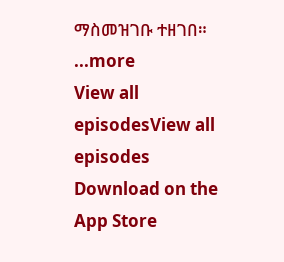ማስመዝገቡ ተዘገበ።
...more
View all episodesView all episodes
Download on the App Store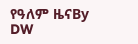የዓለም ዜናBy DW